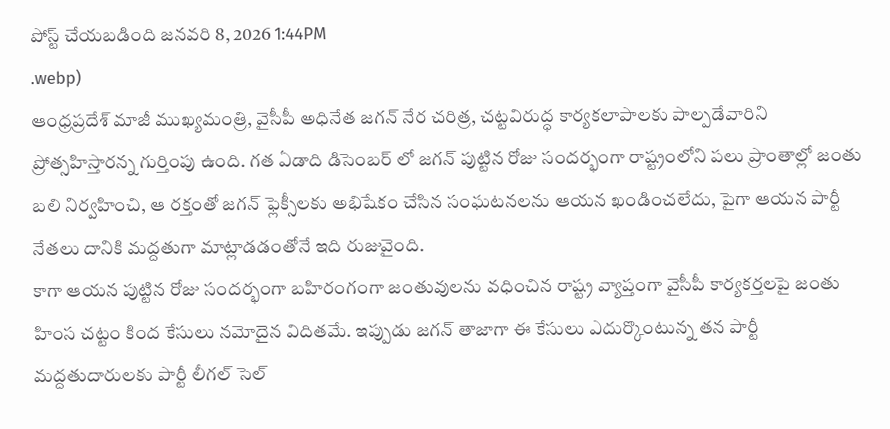పోస్ట్ చేయబడింది జనవరి 8, 2026 1:44PM
.webp)
ఆంధ్రప్రదేశ్ మాజీ ముఖ్యమంత్రి, వైసీపీ అధినేత జగన్ నేర చరిత్ర, చట్టవిరుద్ధ కార్యకలాపాలకు పాల్పడేవారిని ప్రోత్సహిస్తారన్న గుర్తింపు ఉంది. గత ఏడాది డిసెంబర్ లో జగన్ పుట్టిన రోజు సందర్భంగా రాష్ట్రంలోని పలు ప్రాంతాల్లో జంతు బలి నిర్వహించి, ఆ రక్తంతో జగన్ ఫ్లెక్సీలకు అభిషేకం చేసిన సంఘటనలను ఆయన ఖండించలేదు, పైగా ఆయన పార్టీ నేతలు దానికి మద్దతుగా మాట్లాడడంతోనే ఇది రుజువైంది.
కాగా ఆయన పుట్టిన రోజు సందర్భంగా బహిరంగంగా జంతువులను వధించిన రాష్ట్ర వ్యాప్తంగా వైసీపీ కార్యకర్తలపై జంతు హింస చట్టం కింద కేసులు నమోదైన విదితమే. ఇప్పుడు జగన్ తాజాగా ఈ కేసులు ఎదుర్కొంటున్న తన పార్టీ మద్దతుదారులకు పార్టీ లీగల్ సెల్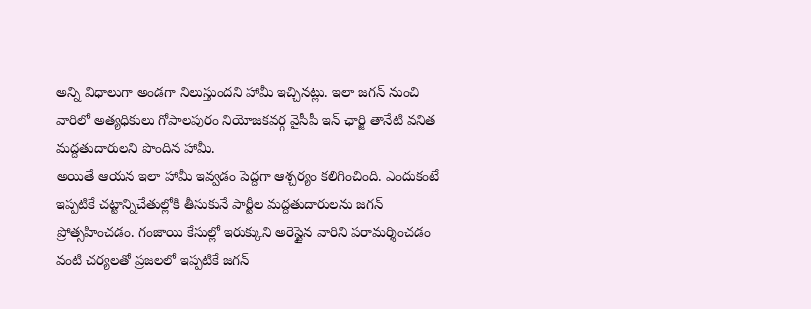అన్ని విధాలుగా అండగా నిలుస్తుందని హామీ ఇచ్చినట్లు. ఇలా జగన్ నుంచి వారిలో అత్యధికులు గోపాలపురం నియోజకవర్గ వైసీపీ ఇన్ ఛార్జి తానేటి వనిత మద్దతుదారులని పొందిన హామీ.
అయితే ఆయన ఇలా హామీ ఇవ్వడం పెద్దగా ఆశ్చర్యం కలిగించింది. ఎందుకంటే ఇప్పటికే చట్టాన్నిచేతుల్లోకి తీసుకునే పార్టీల మద్దతుదారులను జగన్ ప్రోత్సహించడం. గంజాయి కేసుల్లో ఇరుక్కుని అరెస్టైన వారిని పరామర్శించడం వంటి చర్యలతో ప్రజలలో ఇప్పటికే జగన్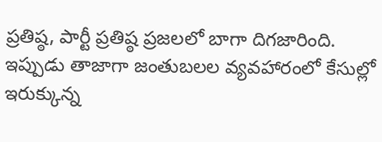ప్రతిష్ఠ, పార్టీ ప్రతిష్ఠ ప్రజలలో బాగా దిగజారింది. ఇప్పుడు తాజాగా జంతుబలల వ్యవహారంలో కేసుల్లో ఇరుక్కున్న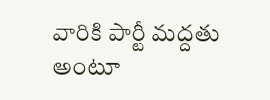వారికి పార్టీ మద్దతు అంటూ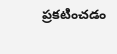ప్రకటించడం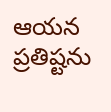ఆయన ప్రతిష్టను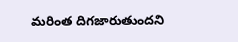మరింత దిగజారుతుందని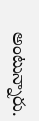అంటున్నారు.